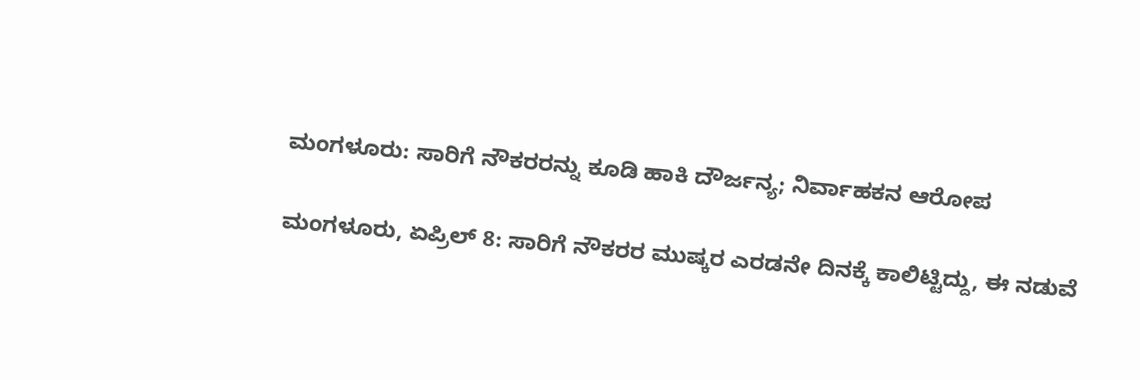ಮಂಗಳೂರು: ಸಾರಿಗೆ ನೌಕರರನ್ನು ಕೂಡಿ ಹಾಕಿ ದೌರ್ಜನ್ಯ; ನಿರ್ವಾಹಕನ ಆರೋಪ

ಮಂಗಳೂರು, ಏಪ್ರಿಲ್ 8: ಸಾರಿಗೆ ನೌಕರರ ಮುಷ್ಕರ ಎರಡನೇ ದಿನಕ್ಕೆ ಕಾಲಿಟ್ಟಿದ್ದು, ಈ ನಡುವೆ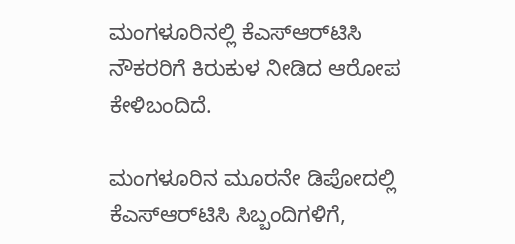ಮಂಗಳೂರಿನಲ್ಲಿ ಕೆಎಸ್‌ಆರ್‌ಟಿಸಿ ನೌಕರರಿಗೆ ಕಿರುಕುಳ ನೀಡಿದ ಆರೋಪ ಕೇಳಿಬಂದಿದೆ.

ಮಂಗಳೂರಿನ ಮೂರನೇ ಡಿಪೋದಲ್ಲಿ ಕೆಎಸ್‌ಆರ್‌ಟಿಸಿ ಸಿಬ್ಬಂದಿಗಳಿಗೆ,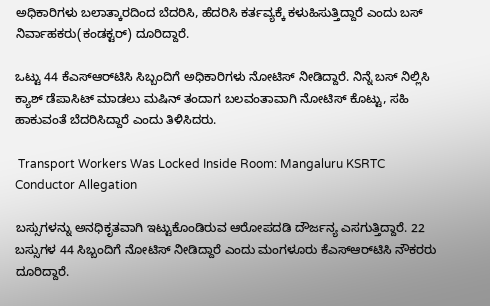ಅಧಿಕಾರಿಗಳು ಬಲಾತ್ಕಾರದಿಂದ ಬೆದರಿಸಿ, ಹೆದರಿಸಿ ಕರ್ತವ್ಯಕ್ಕೆ ಕಳುಹಿಸುತ್ತಿದ್ದಾರೆ ಎಂದು ಬಸ್ ನಿರ್ವಾಹಕರು(ಕಂಡಕ್ಟರ್) ದೂರಿದ್ದಾರೆ.

ಒಟ್ಟು 44 ಕೆಎಸ್‌ಆರ್‌ಟಿಸಿ ಸಿಬ್ಬಂದಿಗೆ ಅಧಿಕಾರಿಗಳು ನೋಟಿಸ್ ನೀಡಿದ್ದಾರೆ. ನಿನ್ನೆ ಬಸ್ ನಿಲ್ಲಿಸಿ ಕ್ಯಾಶ್ ಡೆಪಾಸಿಟ್ ಮಾಡಲು ಮಷಿನ್ ತಂದಾಗ ಬಲವಂತಾವಾಗಿ ನೋಟಿಸ್ ಕೊಟ್ಟು, ಸಹಿ ಹಾಕುವಂತೆ ಬೆದರಿಸಿದ್ದಾರೆ ಎಂದು ತಿಳಿಸಿದರು.

 Transport Workers Was Locked Inside Room: Mangaluru KSRTC Conductor Allegation

ಬಸ್ಸುಗಳನ್ನು ಅನಧಿಕೃತವಾಗಿ ಇಟ್ಟುಕೊಂಡಿರುವ ಆರೋಪದಡಿ ದೌರ್ಜನ್ಯ ಎಸಗುತ್ತಿದ್ದಾರೆ. 22 ಬಸ್ಸುಗಳ 44 ಸಿಬ್ಬಂದಿಗೆ ನೋಟಿಸ್ ನೀಡಿದ್ದಾರೆ ಎಂದು ಮಂಗಳೂರು ಕೆಎಸ್‌ಆರ್‌ಟಿಸಿ ನೌಕರರು ದೂರಿದ್ದಾರೆ.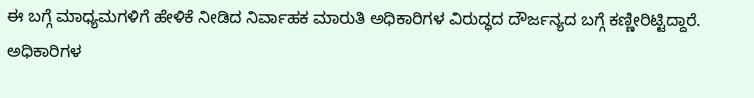ಈ ಬಗ್ಗೆ ಮಾಧ್ಯಮಗಳಿಗೆ ಹೇಳಿಕೆ ನೀಡಿದ ನಿರ್ವಾಹಕ ಮಾರುತಿ ಅಧಿಕಾರಿಗಳ ವಿರುದ್ಧದ ದೌರ್ಜನ್ಯದ ಬಗ್ಗೆ ಕಣ್ಣೀರಿಟ್ಟಿದ್ದಾರೆ. ಅಧಿಕಾರಿಗಳ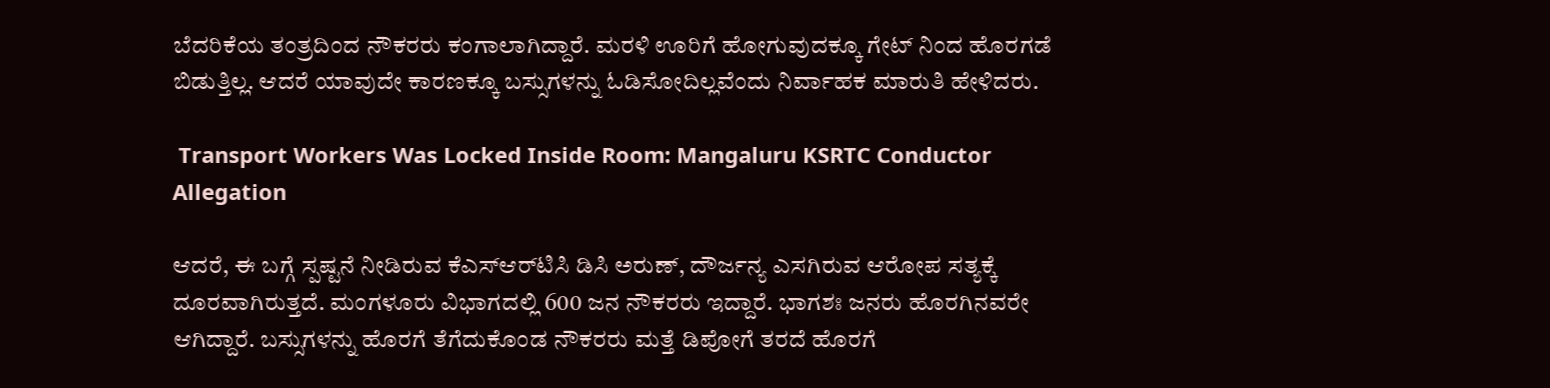ಬೆದರಿಕೆಯ ತಂತ್ರದಿಂದ ನೌಕರರು ಕಂಗಾಲಾಗಿದ್ದಾರೆ. ಮರಳಿ ಊರಿಗೆ ಹೋಗುವುದಕ್ಕೂ ಗೇಟ್ ನಿಂದ ಹೊರಗಡೆ ಬಿಡುತ್ತಿಲ್ಲ. ಆದರೆ ಯಾವುದೇ ಕಾರಣಕ್ಕೂ ಬಸ್ಸುಗಳನ್ನು ಓಡಿಸೋದಿಲ್ಲವೆಂದು ನಿರ್ವಾಹಕ ಮಾರುತಿ ಹೇಳಿದರು.

 Transport Workers Was Locked Inside Room: Mangaluru KSRTC Conductor Allegation

ಆದರೆ, ಈ ಬಗ್ಗೆ ಸ್ಪಷ್ಟನೆ ನೀಡಿರುವ ಕೆಎಸ್‌ಆರ್‌ಟಿಸಿ ಡಿಸಿ ಅರುಣ್, ದೌರ್ಜನ್ಯ ಎಸಗಿರುವ ಆರೋಪ ಸತ್ಯಕ್ಕೆ ದೂರವಾಗಿರುತ್ತದೆ. ಮಂಗಳೂರು ವಿಭಾಗದಲ್ಲಿ 600 ಜನ ನೌಕರರು ಇದ್ದಾರೆ. ಭಾಗಶಃ ಜನರು ಹೊರಗಿನವರೇ ಆಗಿದ್ದಾರೆ. ಬಸ್ಸುಗಳನ್ನು ಹೊರಗೆ ತೆಗೆದುಕೊಂಡ ನೌಕರರು ಮತ್ತೆ ಡಿಪೋಗೆ ತರದೆ ಹೊರಗೆ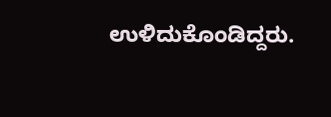ಉಳಿದುಕೊಂಡಿದ್ದರು.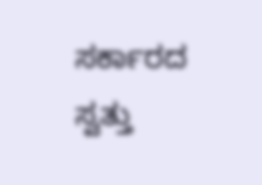ಸರ್ಕಾರದ ಸ್ವತ್ತು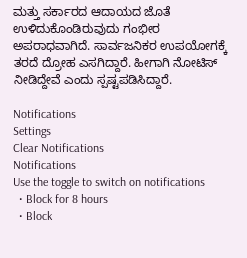ಮತ್ತು ಸರ್ಕಾರದ ಆದಾಯದ ಜೊತೆ ಉಳಿದುಕೊಂಡಿರುವುದು ಗಂಭೀರ ಅಪರಾಧವಾಗಿದೆ. ಸಾರ್ವಜನಿಕರ ಉಪಯೋಗಕ್ಕೆ ತರದೆ ದ್ರೋಹ ಎಸಗಿದ್ದಾರೆ. ಹೀಗಾಗಿ ನೋಟಿಸ್ ನೀಡಿದ್ದೇವೆ ಎಂದು ಸ್ಪಷ್ಟಪಡಿಸಿದ್ದಾರೆ.

Notifications
Settings
Clear Notifications
Notifications
Use the toggle to switch on notifications
  • Block for 8 hours
  • Block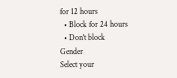for 12 hours
  • Block for 24 hours
  • Don't block
Gender
Select your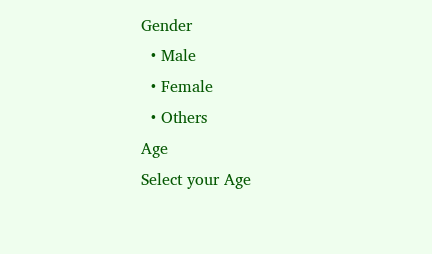Gender
  • Male
  • Female
  • Others
Age
Select your Age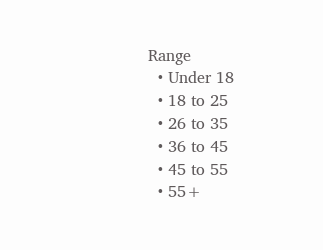Range
  • Under 18
  • 18 to 25
  • 26 to 35
  • 36 to 45
  • 45 to 55
  • 55+